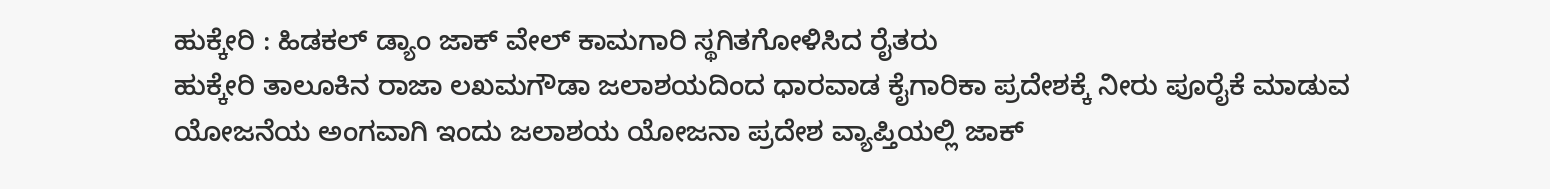ಹುಕ್ಕೇರಿ : ಹಿಡಕಲ್ ಡ್ಯಾಂ ಜಾಕ್ ವೇಲ್ ಕಾಮಗಾರಿ ಸ್ಥಗಿತಗೋಳಿಸಿದ ರೈತರು
ಹುಕ್ಕೇರಿ ತಾಲೂಕಿನ ರಾಜಾ ಲಖಮಗೌಡಾ ಜಲಾಶಯದಿಂದ ಧಾರವಾಡ ಕೈಗಾರಿಕಾ ಪ್ರದೇಶಕ್ಕೆ ನೀರು ಪೂರೈಕೆ ಮಾಡುವ ಯೋಜನೆಯ ಅಂಗವಾಗಿ ಇಂದು ಜಲಾಶಯ ಯೋಜನಾ ಪ್ರದೇಶ ವ್ಯಾಪ್ತಿಯಲ್ಲಿ ಜಾಕ್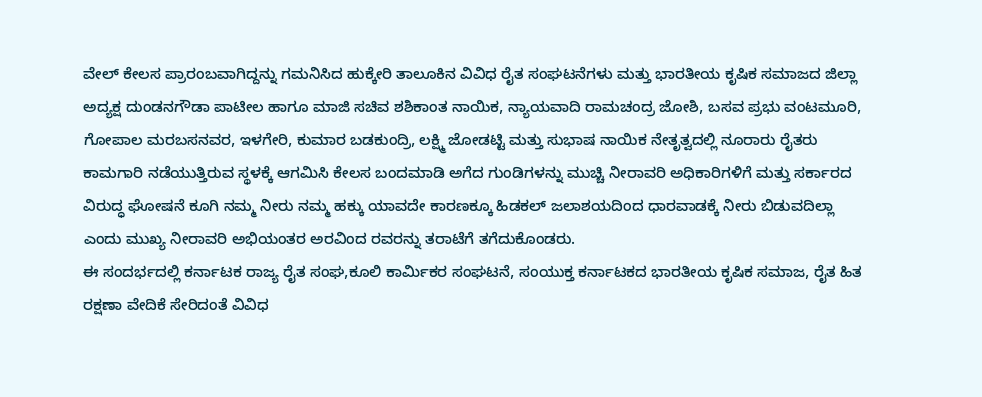ವೇಲ್ ಕೇಲಸ ಪ್ರಾರಂಬವಾಗಿದ್ದನ್ನು ಗಮನಿಸಿದ ಹುಕ್ಕೇರಿ ತಾಲೂಕಿನ ವಿವಿಧ ರೈತ ಸಂಘಟನೆಗಳು ಮತ್ತು ಭಾರತೀಯ ಕೃಷಿಕ ಸಮಾಜದ ಜಿಲ್ಲಾ ಅದ್ಯಕ್ಷ ದುಂಡನಗೌಡಾ ಪಾಟೀಲ ಹಾಗೂ ಮಾಜಿ ಸಚಿವ ಶಶಿಕಾಂತ ನಾಯಿಕ, ನ್ಯಾಯವಾದಿ ರಾಮಚಂದ್ರ ಜೋಶಿ, ಬಸವ ಪ್ರಭು ವಂಟಮೂರಿ,
ಗೋಪಾಲ ಮರಬಸನವರ, ಇಳಗೇರಿ, ಕುಮಾರ ಬಡಕುಂದ್ರಿ, ಲಕ್ಷ್ಮಿ ಜೋಡಟ್ಟಿ ಮತ್ತು ಸುಭಾಷ ನಾಯಿಕ ನೇತೃತ್ವದಲ್ಲಿ ನೂರಾರು ರೈತರು ಕಾಮಗಾರಿ ನಡೆಯುತ್ತಿರುವ ಸ್ಥಳಕ್ಕೆ ಆಗಮಿಸಿ ಕೇಲಸ ಬಂದಮಾಡಿ ಅಗೆದ ಗುಂಡಿಗಳನ್ನು ಮುಚ್ಚಿ ನೀರಾವರಿ ಅಧಿಕಾರಿಗಳಿಗೆ ಮತ್ತು ಸರ್ಕಾರದ ವಿರುದ್ಧ ಘೋಷನೆ ಕೂಗಿ ನಮ್ಮ ನೀರು ನಮ್ಮ ಹಕ್ಕು ಯಾವದೇ ಕಾರಣಕ್ಕೂ ಹಿಡಕಲ್ ಜಲಾಶಯದಿಂದ ಧಾರವಾಡಕ್ಕೆ ನೀರು ಬಿಡುವದಿಲ್ಲಾ ಎಂದು ಮುಖ್ಯ ನೀರಾವರಿ ಅಭಿಯಂತರ ಅರವಿಂದ ರವರನ್ನು ತರಾಟೆಗೆ ತಗೆದುಕೊಂಡರು.
ಈ ಸಂದರ್ಭದಲ್ಲಿ ಕರ್ನಾಟಕ ರಾಜ್ಯ ರೈತ ಸಂಘ,ಕೂಲಿ ಕಾರ್ಮಿಕರ ಸಂಘಟನೆ, ಸಂಯುಕ್ತ ಕರ್ನಾಟಕದ ಭಾರತೀಯ ಕೃಷಿಕ ಸಮಾಜ, ರೈತ ಹಿತ ರಕ್ಷಣಾ ವೇದಿಕೆ ಸೇರಿದಂತೆ ವಿವಿಧ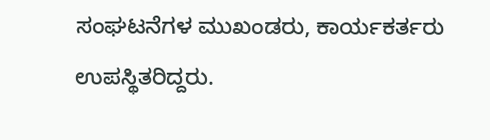ಸಂಘಟನೆಗಳ ಮುಖಂಡರು, ಕಾರ್ಯಕರ್ತರು ಉಪಸ್ಥಿತರಿದ್ದರು.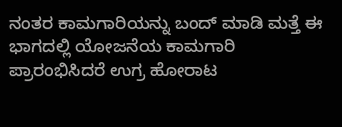ನಂತರ ಕಾಮಗಾರಿಯನ್ನು ಬಂದ್ ಮಾಡಿ ಮತ್ತೆ ಈ ಭಾಗದಲ್ಲಿ ಯೋಜನೆಯ ಕಾಮಗಾರಿ ಪ್ರಾರಂಭಿಸಿದರೆ ಉಗ್ರ ಹೋರಾಟ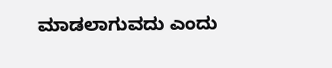ಮಾಡಲಾಗುವದು ಎಂದು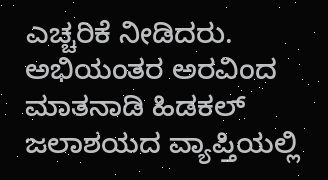ಎಚ್ಚರಿಕೆ ನೀಡಿದರು.
ಅಭಿಯಂತರ ಅರವಿಂದ ಮಾತನಾಡಿ ಹಿಡಕಲ್ ಜಲಾಶಯದ ವ್ಯಾಪ್ತಿಯಲ್ಲಿ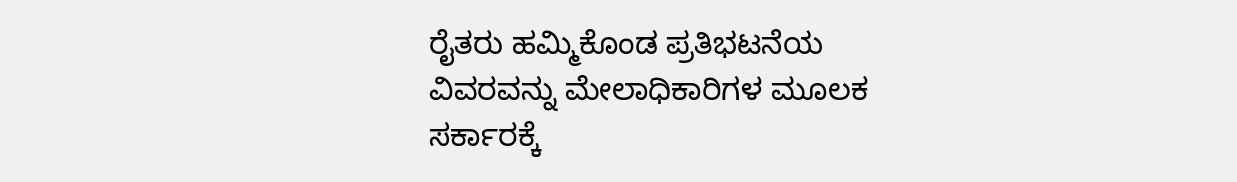ರೈತರು ಹಮ್ಮಿಕೊಂಡ ಪ್ರತಿಭಟನೆಯ ವಿವರವನ್ನು ಮೇಲಾಧಿಕಾರಿಗಳ ಮೂಲಕ ಸರ್ಕಾರಕ್ಕೆ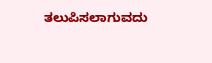ತಲುಪಿಸಲಾಗುವದು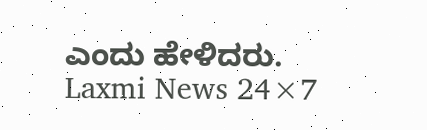ಎಂದು ಹೇಳಿದರು.
Laxmi News 24×7